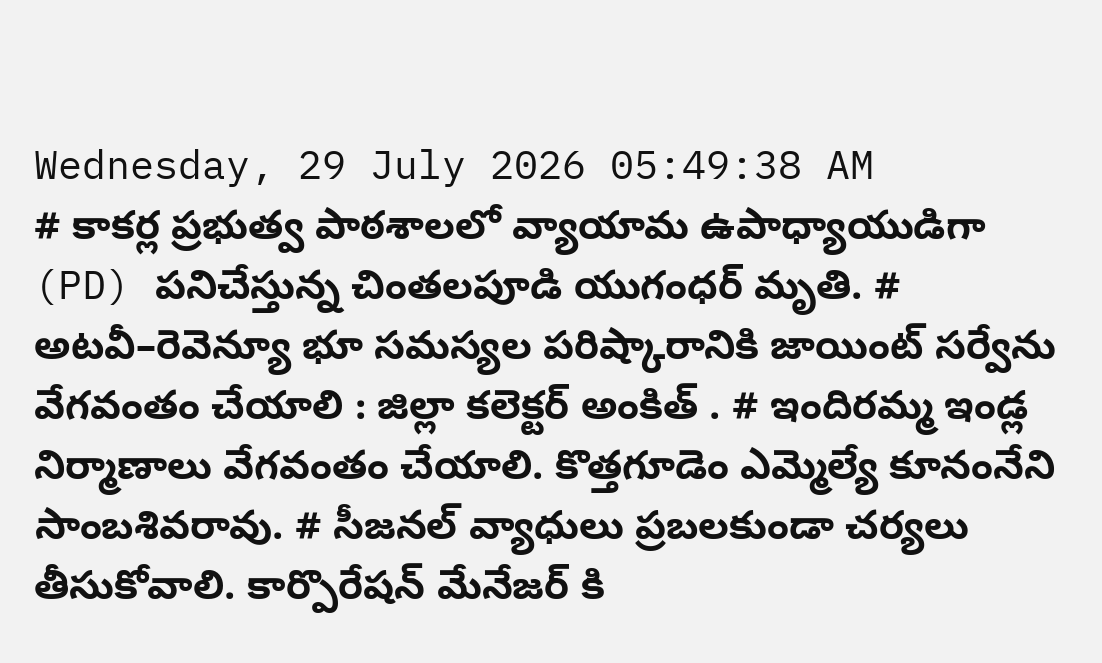Wednesday, 29 July 2026 05:49:38 AM
# కాకర్ల ప్రభుత్వ పాఠశాలలో వ్యాయామ ఉపాధ్యాయుడిగా (PD) పనిచేస్తున్న చింతలపూడి యుగంధర్ మృతి. # అటవీ–రెవెన్యూ భూ సమస్యల పరిష్కారానికి జాయింట్ సర్వేను వేగవంతం చేయాలి : జిల్లా కలెక్టర్ అంకిత్ . # ఇందిరమ్మ ఇండ్ల నిర్మాణాలు వేగవంతం చేయాలి. కొత్తగూడెం ఎమ్మెల్యే కూనంనేని సాంబశివరావు. # సీజనల్ వ్యాధులు ప్రబలకుండా చర్యలు తీసుకోవాలి. కార్పొరేషన్ మేనేజర్ కి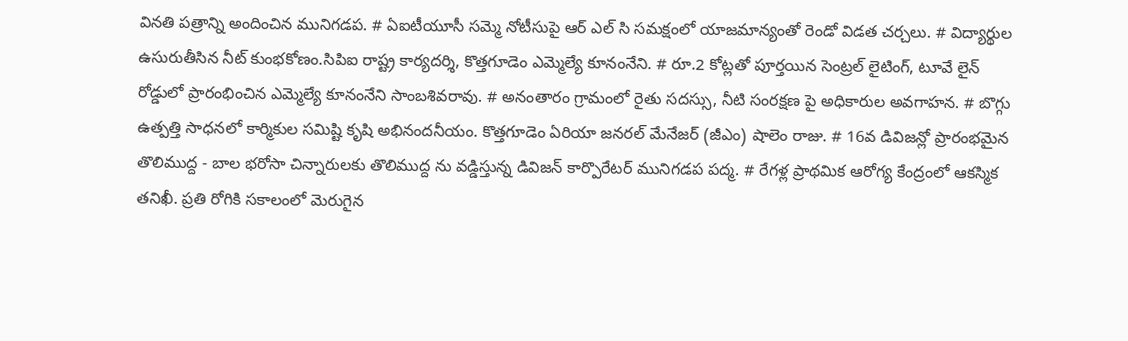వినతి పత్రాన్ని అందించిన మునిగడప. # ఏఐటీయూసీ సమ్మె నోటీసుపై ఆర్ ఎల్ సి సమక్షంలో యాజమాన్యంతో రెండో విడత చర్చలు. # విద్యార్థుల ఉసురుతీసిన నీట్ కుంభకోణం.సిపిఐ రాష్ట్ర కార్యదర్శి, కొత్తగూడెం ఎమ్మెల్యే కూనంనేని. # రూ.2 కోట్లతో పూర్తయిన సెంట్రల్ లైటింగ్, టూవే లైన్ రోడ్డులో ప్రారంభించిన ఎమ్మెల్యే కూనంనేని సాంబశివరావు. # అనంతారం గ్రామంలో రైతు సదస్సు, నీటి సంరక్షణ పై అధికారుల అవగాహన. # బొగ్గు ఉత్పత్తి సాధనలో కార్మికుల సమిష్టి కృషి అభినందనీయం. కొత్తగూడెం ఏరియా జనరల్ మేనేజర్ (జీఎం) షాలెం రాజు. # 16వ డివిజన్లో ప్రారంభమైన తొలిముద్ద - బాల భరోసా చిన్నారులకు తొలిముద్ద ను వడ్డిస్తున్న డివిజన్ కార్పొరేటర్ మునిగడప పద్మ. # రేగళ్ల ప్రాథమిక ఆరోగ్య కేంద్రంలో ఆకస్మిక తనిఖీ. ప్రతి రోగికి సకాలంలో మెరుగైన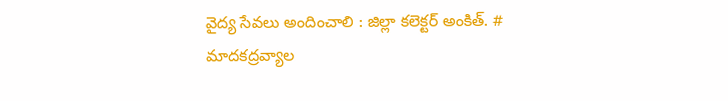వైద్య సేవలు అందించాలి : జిల్లా కలెక్టర్ అంకిత్. # మాదకద్రవ్యాల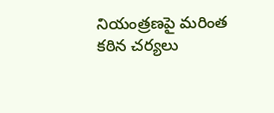నియంత్రణపై మరింత కఠిన చర్యలు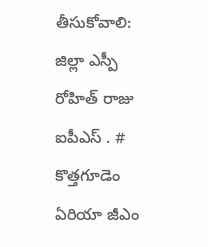తీసుకోవాలి: జిల్లా ఎస్పీ రోహిత్ రాజు ఐపీఎస్ . # కొత్తగూడెం ఏరియా జీఎం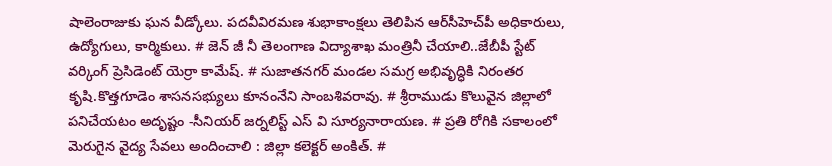షాలెంరాజుకు ఘన వీడ్కోలు. పదవీవిరమణ శుభాకాంక్షలు తెలిపిన ఆర్‌సీహెచ్‌పీ అధికారులు, ఉద్యోగులు, కార్మికులు. # జెన్ జీ నీ తెలంగాణ విద్యాశాఖ మంత్రినీ చేయాలి..జేబీపీ స్టేట్ వర్కింగ్ ప్రెసిడెంట్ యెర్రా కామేష్. # సుజాతనగర్ మండల సమగ్ర అభివృద్ధికి నిరంతర కృషి.కొత్తగూడెం శాసనసభ్యులు కూనంనేని సాంబశివరావు. # శ్రీరాముడు కొలువైన జిల్లాలో పనిచేయటం అదృష్టం -సీనియర్ జర్నలిస్ట్ ఎస్ వి సూర్యనారాయణ. # ప్రతి రోగికి సకాలంలో మెరుగైన వైద్య సేవలు అందించాలి : జిల్లా కలెక్టర్ అంకిత్. #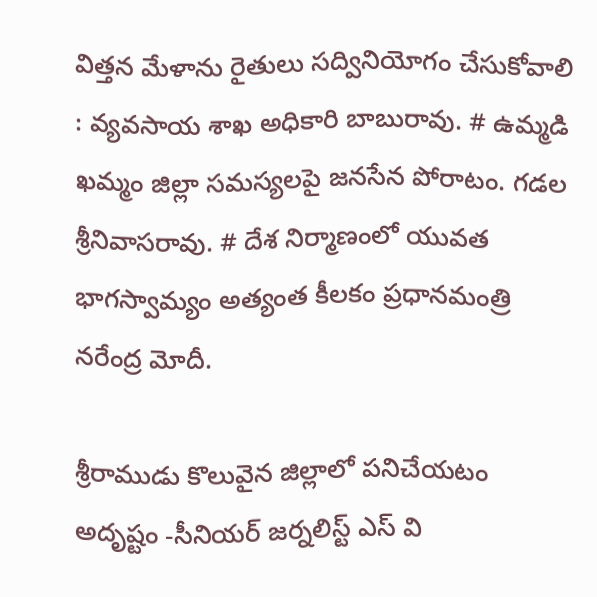విత్తన మేళాను రైతులు సద్వినియోగం చేసుకోవాలి : వ్యవసాయ శాఖ అధికారి బాబురావు. # ఉమ్మడి ఖమ్మం జిల్లా సమస్యలపై జనసేన పోరాటం. గడల శ్రీనివాసరావు. # దేశ నిర్మాణంలో యువత భాగస్వామ్యం అత్యంత కీలకం ప్రధానమంత్రి నరేంద్ర మోదీ.

శ్రీరాముడు కొలువైన జిల్లాలో పనిచేయటం అదృష్టం -సీనియర్ జర్నలిస్ట్ ఎస్ వి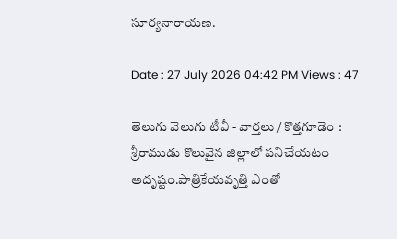సూర్యనారాయణ.

Date : 27 July 2026 04:42 PM Views : 47

తెలుగు వెలుగు టీవీ - వార్తలు / కొత్తగూడెం : శ్రీరాముడు కొలువైన జిల్లాలో పనిచేయటం అదృష్టం.పాత్రికేయవృత్తి ఎంతో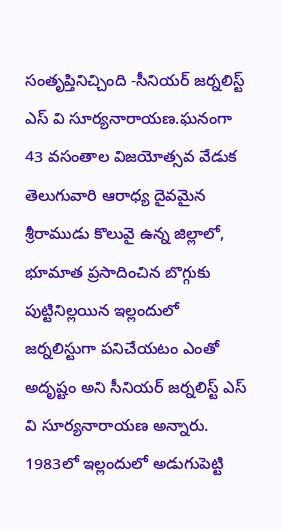సంతృప్తినిచ్చింది -సీనియర్ జర్నలిస్ట్ ఎస్ వి సూర్యనారాయణ.ఘనంగా 43 వసంతాల విజయోత్సవ వేడుక తెలుగువారి ఆరాధ్య దైవమైన శ్రీరాముడు కొలువై ఉన్న జిల్లాలో, భూమాత ప్రసాదించిన బొగ్గుకు పుట్టినిల్లయిన ఇల్లందులో జర్నలిస్టుగా పనిచేయటం ఎంతో అదృష్టం అని సీనియర్ జర్నలిస్ట్ ఎస్ వి సూర్యనారాయణ అన్నారు. 1983లో ఇల్లందులో అడుగుపెట్టి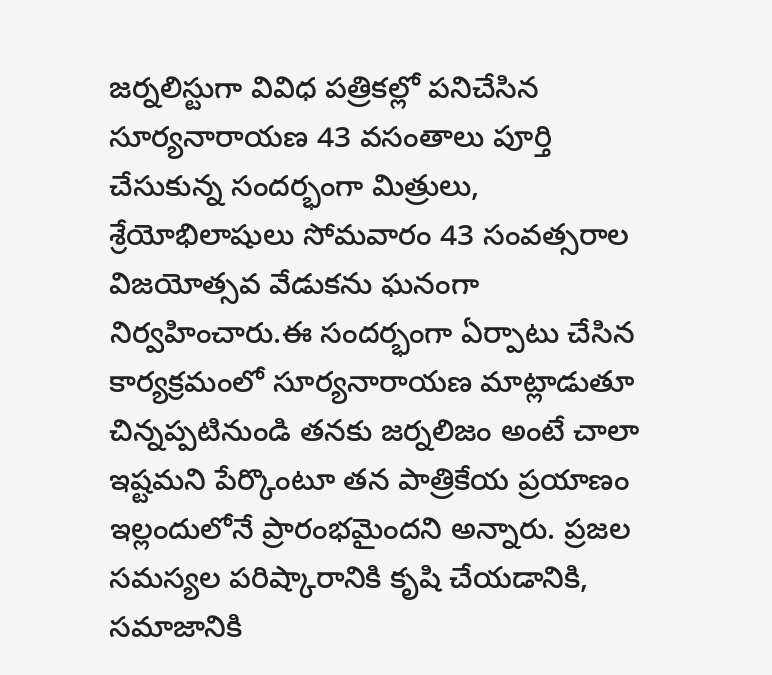జర్నలిస్టుగా వివిధ పత్రికల్లో పనిచేసిన సూర్యనారాయణ 43 వసంతాలు పూర్తి చేసుకున్న సందర్భంగా మిత్రులు, శ్రేయోభిలాషులు సోమవారం 43 సంవత్సరాల విజయోత్సవ వేడుకను ఘనంగా నిర్వహించారు.ఈ సందర్భంగా ఏర్పాటు చేసిన కార్యక్రమంలో సూర్యనారాయణ మాట్లాడుతూ చిన్నప్పటినుండి తనకు జర్నలిజం అంటే చాలా ఇష్టమని పేర్కొంటూ తన పాత్రికేయ ప్రయాణం ఇల్లందులోనే ప్రారంభమైందని అన్నారు. ప్రజల సమస్యల పరిష్కారానికి కృషి చేయడానికి, సమాజానికి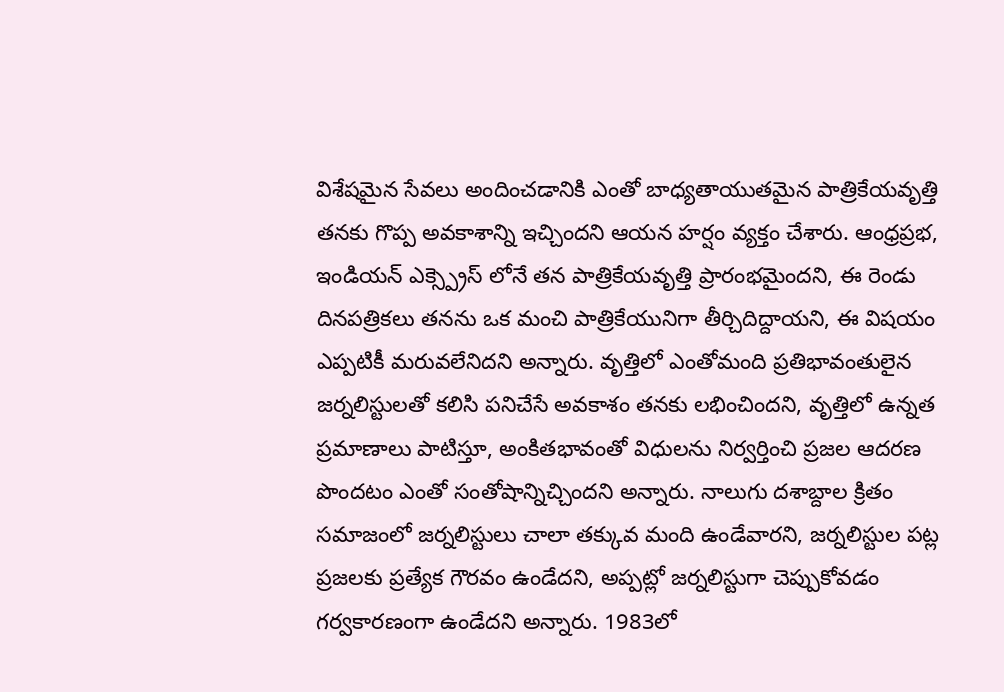విశేషమైన సేవలు అందించడానికి ఎంతో బాధ్యతాయుతమైన పాత్రికేయవృత్తి తనకు గొప్ప అవకాశాన్ని ఇచ్చిందని ఆయన హర్షం వ్యక్తం చేశారు. ఆంధ్రప్రభ, ఇండియన్ ఎక్స్ప్రెస్ లోనే తన పాత్రికేయవృత్తి ప్రారంభమైందని, ఈ రెండు దినపత్రికలు తనను ఒక మంచి పాత్రికేయునిగా తీర్చిదిద్దాయని, ఈ విషయం ఎప్పటికీ మరువలేనిదని అన్నారు. వృత్తిలో ఎంతోమంది ప్రతిభావంతులైన జర్నలిస్టులతో కలిసి పనిచేసే అవకాశం తనకు లభించిందని, వృత్తిలో ఉన్నత ప్రమాణాలు పాటిస్తూ, అంకితభావంతో విధులను నిర్వర్తించి ప్రజల ఆదరణ పొందటం ఎంతో సంతోషాన్నిచ్చిందని అన్నారు. నాలుగు దశాబ్దాల క్రితం సమాజంలో జర్నలిస్టులు చాలా తక్కువ మంది ఉండేవారని, జర్నలిస్టుల పట్ల ప్రజలకు ప్రత్యేక గౌరవం ఉండేదని, అప్పట్లో జర్నలిస్టుగా చెప్పుకోవడం గర్వకారణంగా ఉండేదని అన్నారు. 1983లో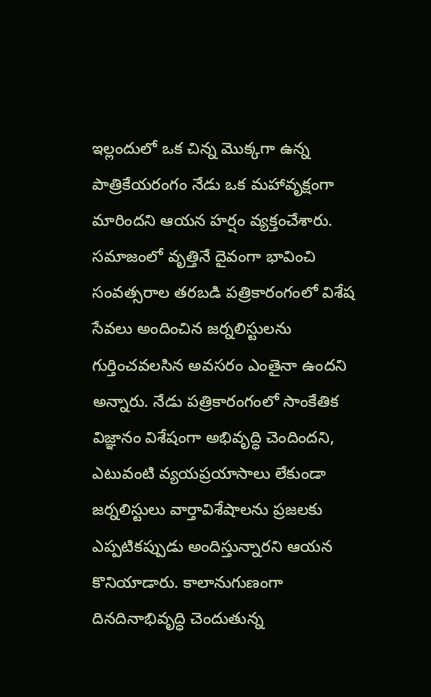ఇల్లందులో ఒక చిన్న మొక్కగా ఉన్న పాత్రికేయరంగం నేడు ఒక మహావృక్షంగా మారిందని ఆయన హర్షం వ్యక్తంచేశారు. సమాజంలో వృత్తినే దైవంగా భావించి సంవత్సరాల తరబడి పత్రికారంగంలో విశేష సేవలు అందించిన జర్నలిస్టులను గుర్తించవలసిన అవసరం ఎంతైనా ఉందని అన్నారు. నేడు పత్రికారంగంలో సాంకేతిక విజ్ఞానం విశేషంగా అభివృద్ధి చెందిందని, ఎటువంటి వ్యయప్రయాసాలు లేకుండా జర్నలిస్టులు వార్తావిశేషాలను ప్రజలకు ఎప్పటికప్పుడు అందిస్తున్నారని ఆయన కొనియాడారు. కాలానుగుణంగా దినదినాభివృద్ధి చెందుతున్న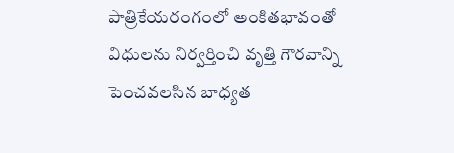పాత్రికేయరంగంలో అంకితభావంతో విధులను నిర్వర్తించి వృత్తి గౌరవాన్ని పెంచవలసిన బాధ్యత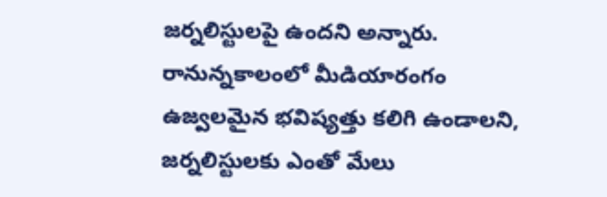జర్నలిస్టులపై ఉందని అన్నారు. రానున్నకాలంలో మీడియారంగం ఉజ్వలమైన భవిష్యత్తు కలిగి ఉండాలని, జర్నలిస్టులకు ఎంతో మేలు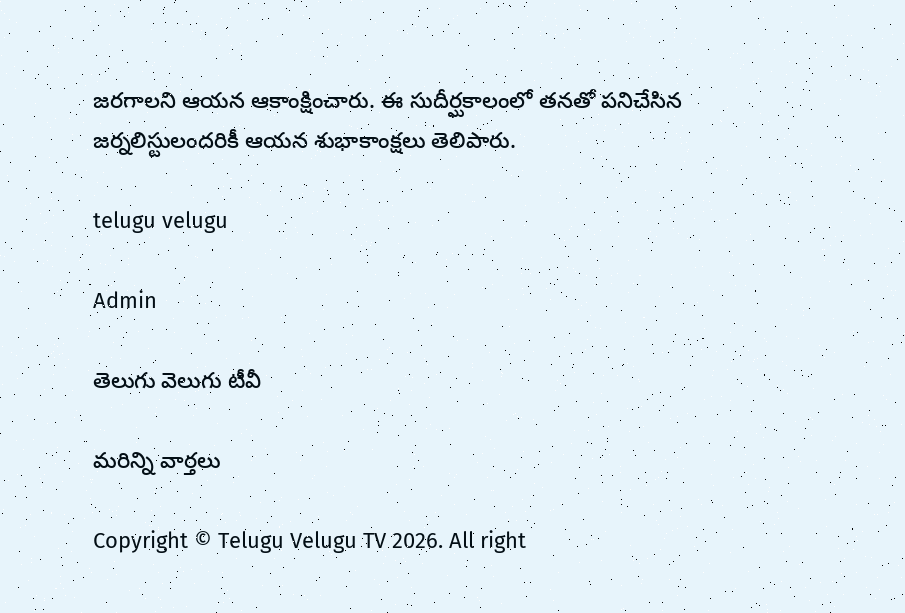జరగాలని ఆయన ఆకాంక్షించారు. ఈ సుదీర్ఘకాలంలో తనతో పనిచేసిన జర్నలిస్టులందరికీ ఆయన శుభాకాంక్షలు తెలిపారు.

telugu velugu

Admin

తెలుగు వెలుగు టీవీ

మరిన్ని వార్తలు

Copyright © Telugu Velugu TV 2026. All right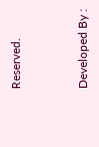Reserved.



Developed By :